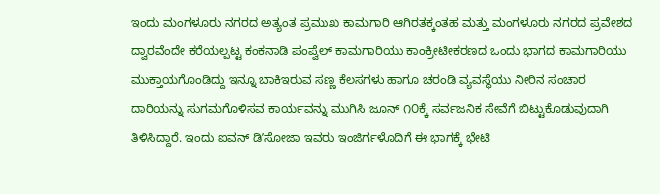ಇಂದು ಮಂಗಳೂರು ನಗರದ ಅತ್ಯಂತ ಪ್ರಮುಖ ಕಾಮಗಾರಿ ಆಗಿರತಕ್ಕಂತಹ ಮತ್ತು ಮಂಗಳೂರು ನಗರದ ಪ್ರವೇಶದ ದ್ವಾರವೆಂದೇ ಕರೆಯಲ್ಪಟ್ಟ ಕಂಕನಾಡಿ ಪಂಪ್ವೆಲ್ ಕಾಮಗಾರಿಯು ಕಾಂಕ್ರೀಟೀಕರಣದ ಒಂದು ಭಾಗದ ಕಾಮಗಾರಿಯು ಮುಕ್ತಾಯಗೊಂಡಿದ್ದು ಇನ್ನೂ ಬಾಕಿಇರುವ ಸಣ್ಣ ಕೆಲಸಗಳು ಹಾಗೂ ಚರಂಡಿ ವ್ಯವಸ್ಥೆಯು ನೀರಿನ ಸಂಚಾರ ದಾರಿಯನ್ನು ಸುಗಮಗೊಳಿಸವ ಕಾರ್ಯವನ್ನು ಮುಗಿಸಿ ಜೂನ್ ೧೦ಕ್ಕೆ ಸರ್ವಜನಿಕ ಸೇವೆಗೆ ಬಿಟ್ಟುಕೊಡುವುದಾಗಿ ತಿಳಿಸಿದ್ದಾರೆ. ಇಂದು ಐವನ್ ಡಿʼಸೋಜಾ ಇವರು ಇಂಜಿರ್ಗಳೊದಿಗೆ ಈ ಭಾಗಕ್ಕೆ ಭೇಟಿ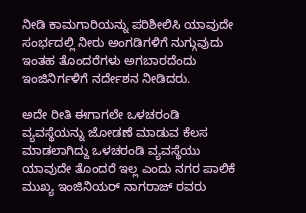ನೀಡಿ ಕಾಮಗಾರಿಯನ್ನು ಪರಿಶೀಲಿಸಿ ಯಾವುದೇ ಸಂರ್ಭದಲ್ಲಿ ನೀರು ಅಂಗಡಿಗಳಿಗೆ ನುಗ್ಗುವುದು ಇಂತಹ ತೊಂದರೆಗಳು ಅಗಬಾರದೆಂದು ಇಂಜಿನಿರ್ಗಳಿಗೆ ನರ್ದೇಶನ ನೀಡಿದರು.

ಅದೇ ರೀತಿ ಈಗಾಗಲೇ ಒಳಚರಂಡಿ ವ್ಯವಸ್ಥೆಯನ್ನು ಜೋಡಣೆ ಮಾಡುವ ಕೆಲಸ ಮಾಡಲಾಗಿದ್ದು ಒಳಚರಂಡಿ ವ್ಯವಸ್ಥೆಯು ಯಾವುದೇ ತೊಂದರೆ ಇಲ್ಲ ಎಂದು ನಗರ ಪಾಲಿಕೆ ಮುಖ್ಯ ಇಂಜಿನಿಯರ್ ನಾಗರಾಜ್ ರವರು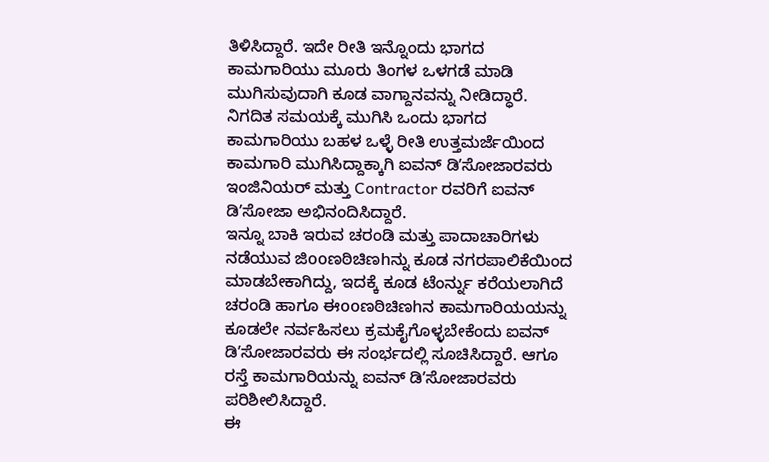ತಿಳಿಸಿದ್ದಾರೆ. ಇದೇ ರೀತಿ ಇನ್ನೊಂದು ಭಾಗದ ಕಾಮಗಾರಿಯು ಮೂರು ತಿಂಗಳ ಒಳಗಡೆ ಮಾಡಿ ಮುಗಿಸುವುದಾಗಿ ಕೂಡ ವಾಗ್ದಾನವನ್ನು ನೀಡಿದ್ಧಾರೆ. ನಿಗದಿತ ಸಮಯಕ್ಕೆ ಮುಗಿಸಿ ಒಂದು ಭಾಗದ ಕಾಮಗಾರಿಯು ಬಹಳ ಒಳ್ಳೆ ರೀತಿ ಉತ್ತಮರ್ಜೆಯಿಂದ ಕಾಮಗಾರಿ ಮುಗಿಸಿದ್ದಾಕ್ಕಾಗಿ ಐವನ್ ಡಿʼಸೋಜಾರವರು ಇಂಜಿನಿಯರ್ ಮತ್ತು Contractor ರವರಿಗೆ ಐವನ್ ಡಿʼಸೋಜಾ ಅಭಿನಂದಿಸಿದ್ದಾರೆ.
ಇನ್ನೂ ಬಾಕಿ ಇರುವ ಚರಂಡಿ ಮತ್ತು ಪಾದಾಚಾರಿಗಳು ನಡೆಯುವ ಜಿooಣಠಿಚಿಣhನ್ನು ಕೂಡ ನಗರಪಾಲಿಕೆಯಿಂದ ಮಾಡಬೇಕಾಗಿದ್ದು, ಇದಕ್ಕೆ ಕೂಡ ಟೆಂರ್ನ್ನು ಕರೆಯಲಾಗಿದೆ ಚರಂಡಿ ಹಾಗೂ ಈooಣಠಿಚಿಣhನ ಕಾಮಗಾರಿಯಯನ್ನು ಕೂಡಲೇ ನರ್ವಹಿಸಲು ಕ್ರಮಕೈಗೊಳ್ಳಬೇಕೆಂದು ಐವನ್ ಡಿʼಸೋಜಾರವರು ಈ ಸಂರ್ಭದಲ್ಲಿ ಸೂಚಿಸಿದ್ದಾರೆ. ಆಗೂ ರಸ್ತೆ ಕಾಮಗಾರಿಯನ್ನು ಐವನ್ ಡಿʼಸೋಜಾರವರು ಪರಿಶೀಲಿಸಿದ್ದಾರೆ.
ಈ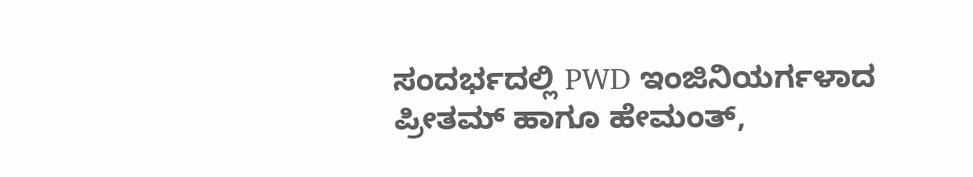ಸಂದರ್ಭದಲ್ಲಿ PWD ಇಂಜಿನಿಯರ್ಗಳಾದ ಪ್ರೀತಮ್ ಹಾಗೂ ಹೇಮಂತ್,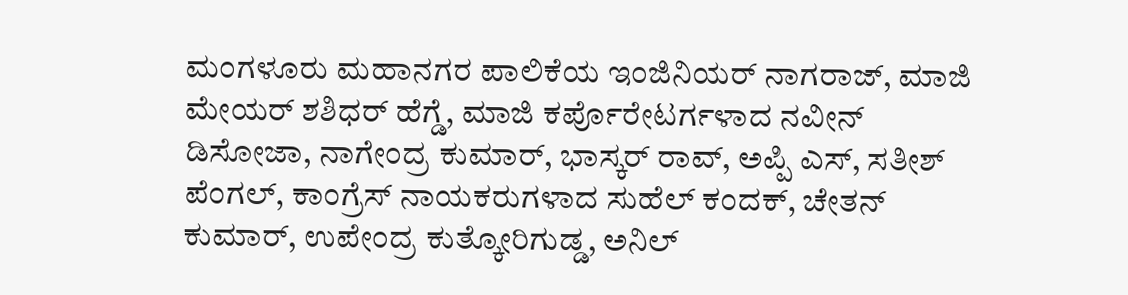ಮಂಗಳೂರು ಮಹಾನಗರ ಪಾಲಿಕೆಯ ಇಂಜಿನಿಯರ್ ನಾಗರಾಜ್, ಮಾಜಿ ಮೇಯರ್ ಶಶಿಧರ್ ಹೆಗ್ಡೆ, ಮಾಜಿ ಕರ್ಪೊರೇಟರ್ಗಳಾದ ನವೀನ್ ಡಿಸೋಜಾ, ನಾಗೇಂದ್ರ ಕುಮಾರ್, ಭಾಸ್ಕರ್ ರಾವ್, ಅಪ್ಪಿ ಎಸ್, ಸತೀಶ್ ಪೆಂಗಲ್, ಕಾಂಗ್ರೆಸ್ ನಾಯಕರುಗಳಾದ ಸುಹೆಲ್ ಕಂದಕ್, ಚೇತನ್ ಕುಮಾರ್, ಉಪೇಂದ್ರ ಕುತ್ಕೋರಿಗುಡ್ಡ, ಅನಿಲ್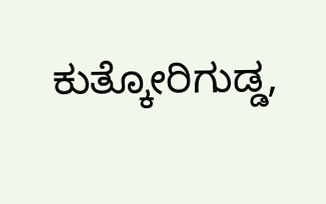ಕುತ್ಕೋರಿಗುಡ್ಡ,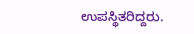ಉಪಸ್ಥಿತರಿದ್ದರು.